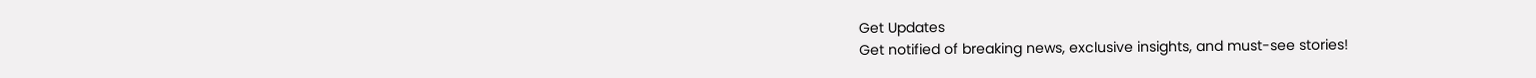Get Updates
Get notified of breaking news, exclusive insights, and must-see stories!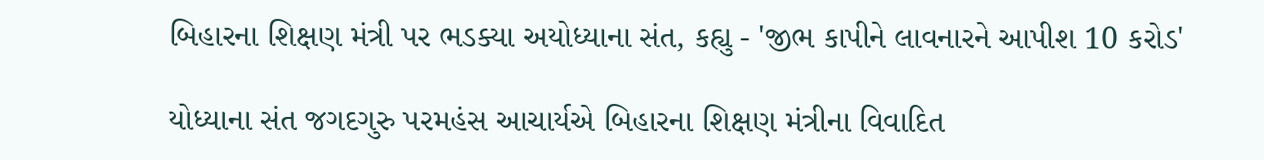બિહારના શિક્ષણ મંત્રી પર ભડક્યા અયોધ્યાના સંત, કહ્યુ - 'જીભ કાપીને લાવનારને આપીશ 10 કરોડ'

યોધ્યાના સંત જગદગુરુ પરમહંસ આચાર્યએ બિહારના શિક્ષણ મંત્રીના વિવાદિત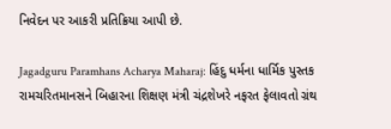નિવેદન પર આકરી પ્રતિક્રિયા આપી છે.

Jagadguru Paramhans Acharya Maharaj: હિંદુ ધર્મના ધાર્મિક પુસ્તક રામચરિતમાનસને બિહારના શિક્ષણ મંત્રી ચંદ્રશેખરે નફરત ફેલાવતો ગ્રંથ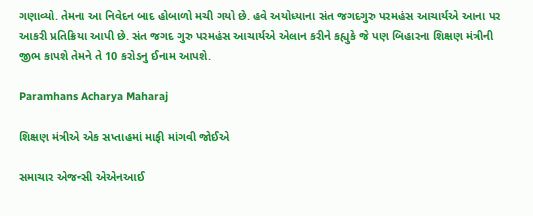ગણાવ્યો. તેમના આ નિવેદન બાદ હોબાળો મચી ગયો છે. હવે અયોધ્યાના સંત જગદગુરુ પરમહંસ આચાર્યએ આના પર આકરી પ્રતિક્રિયા આપી છે. સંત જગદ ગુરુ પરમહંસ આચાર્યએ એલાન કરીને કહ્યુકે જે પણ બિહારના શિક્ષણ મંત્રીની જીભ કાપશે તેમને તે 10 કરોડનુ ઈનામ આપશે.

Paramhans Acharya Maharaj

શિક્ષણ મંત્રીએ એક સપ્તાહમાં માફી માંગવી જોઈએ

સમાચાર એજન્સી એએનઆઈ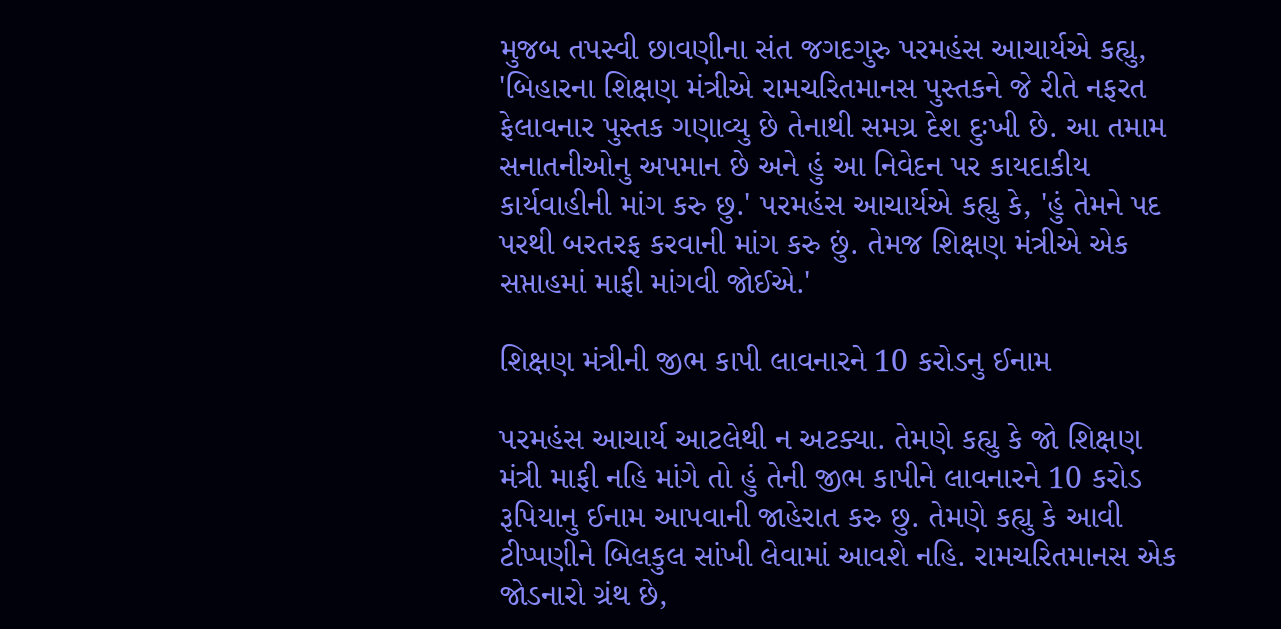મુજબ તપસ્વી છાવણીના સંત જગદગુરુ પરમહંસ આચાર્યએ કહ્યુ, 'બિહારના શિક્ષણ મંત્રીએ રામચરિતમાનસ પુસ્તકને જે રીતે નફરત ફેલાવનાર પુસ્તક ગણાવ્યુ છે તેનાથી સમગ્ર દેશ દુઃખી છે. આ તમામ સનાતનીઓનુ અપમાન છે અને હું આ નિવેદન પર કાયદાકીય કાર્યવાહીની માંગ કરુ છુ.' પરમહંસ આચાર્યએ કહ્યુ કે, 'હું તેમને પદ પરથી બરતરફ કરવાની માંગ કરુ છું. તેમજ શિક્ષણ મંત્રીએ એક સપ્તાહમાં માફી માંગવી જોઈએ.'

શિક્ષણ મંત્રીની જીભ કાપી લાવનારને 10 કરોડનુ ઈનામ

પરમહંસ આચાર્ય આટલેથી ન અટક્યા. તેમણે કહ્યુ કે જો શિક્ષણ મંત્રી માફી નહિ માંગે તો હું તેની જીભ કાપીને લાવનારને 10 કરોડ રૂપિયાનુ ઈનામ આપવાની જાહેરાત કરુ છુ. તેમણે કહ્યુ કે આવી ટીપ્પણીને બિલકુલ સાંખી લેવામાં આવશે નહિ. રામચરિતમાનસ એક જોડનારો ગ્રંથ છે,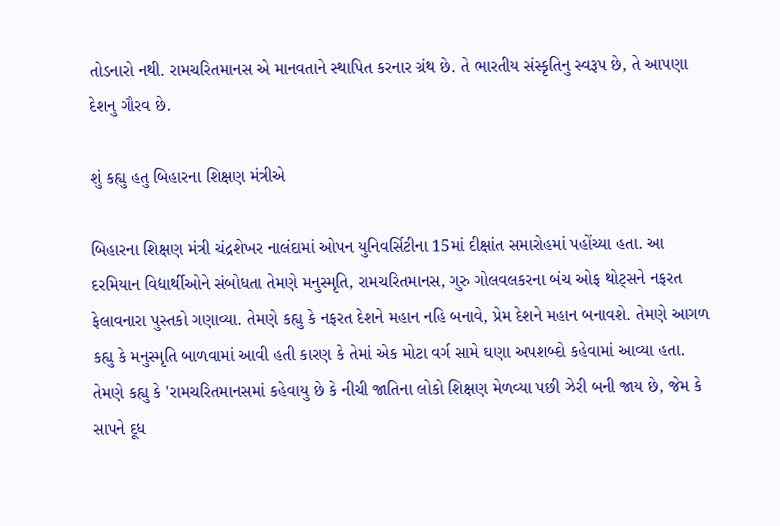તોડનારો નથી. રામચરિતમાનસ એ માનવતાને સ્થાપિત કરનાર ગ્રંથ છે. તે ભારતીય સંસ્કૃતિનુ સ્વરૂપ છે, તે આપણા દેશનુ ગૌરવ છે.

શું કહ્યુ હતુ બિહારના શિક્ષણ મંત્રીએ

બિહારના શિક્ષણ મંત્રી ચંદ્રશેખર નાલંદામાં ઓપન યુનિવર્સિટીના 15માં દીક્ષાંત સમારોહમાં પહોંચ્યા હતા. આ દરમિયાન વિદ્યાર્થીઓને સંબોધતા તેમણે મનુસ્મૃતિ, રામચરિતમાનસ, ગુરુ ગોલવલકરના બંચ ઓફ થોટ્સને નફરત ફેલાવનારા પુસ્તકો ગણાવ્યા. તેમણે કહ્યુ કે નફરત દેશને મહાન નહિ બનાવે, પ્રેમ દેશને મહાન બનાવશે. તેમણે આગળ કહ્યુ કે મનુસ્મૃતિ બાળવામાં આવી હતી કારણ કે તેમાં એક મોટા વર્ગ સામે ઘણા અપશબ્દો કહેવામાં આવ્યા હતા. તેમણે કહ્યુ કે 'રામચરિતમાનસમાં કહેવાયુ છે કે નીચી જાતિના લોકો શિક્ષણ મેળવ્યા પછી ઝેરી બની જાય છે, જેમ કે સાપને દૂધ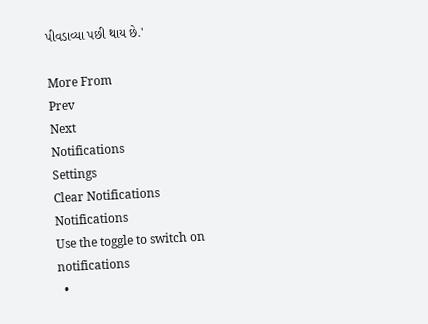પીવડાવ્યા પછી થાય છે.'

More From
Prev
Next
Notifications
Settings
Clear Notifications
Notifications
Use the toggle to switch on notifications
  •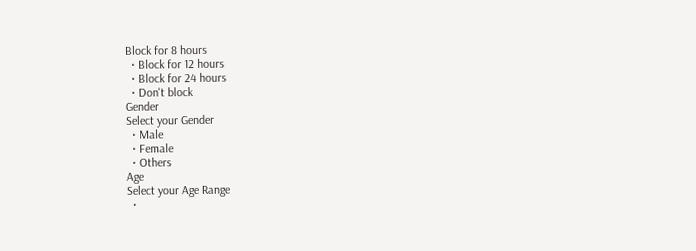Block for 8 hours
  • Block for 12 hours
  • Block for 24 hours
  • Don't block
Gender
Select your Gender
  • Male
  • Female
  • Others
Age
Select your Age Range
  •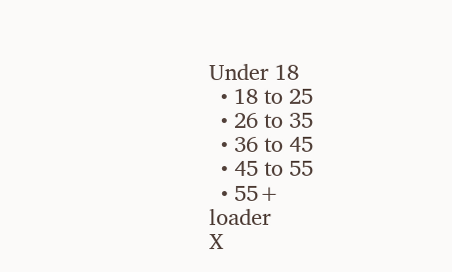Under 18
  • 18 to 25
  • 26 to 35
  • 36 to 45
  • 45 to 55
  • 55+
loader
X